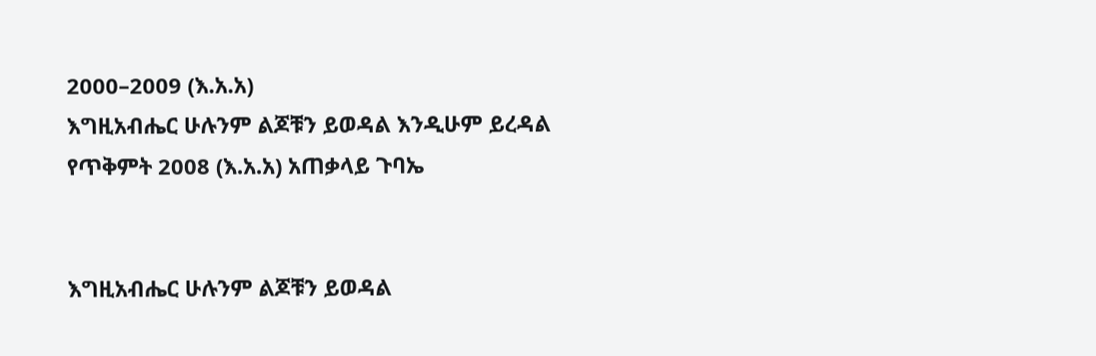2000–2009 (እ.አ.አ)
እግዚአብሔር ሁሉንም ልጆቹን ይወዳል እንዲሁም ይረዳል
የጥቅምት 2008 (እ.አ.አ) አጠቃላይ ጉባኤ


እግዚአብሔር ሁሉንም ልጆቹን ይወዳል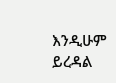እንዲሁም ይረዳል